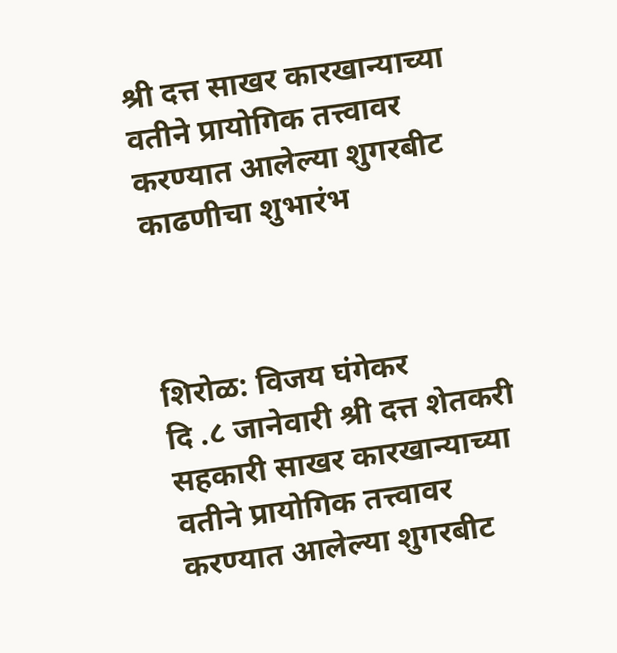श्री दत्त साखर कारखान्याच्या वतीने प्रायोगिक तत्त्वावर करण्यात आलेल्या शुगरबीट काढणीचा शुभारंभ



शिरोळ: विजय घंगेकर
दि .८ जानेवारी श्री दत्त शेतकरी सहकारी साखर कारखान्याच्या वतीने प्रायोगिक तत्त्वावर करण्यात आलेल्या शुगरबीट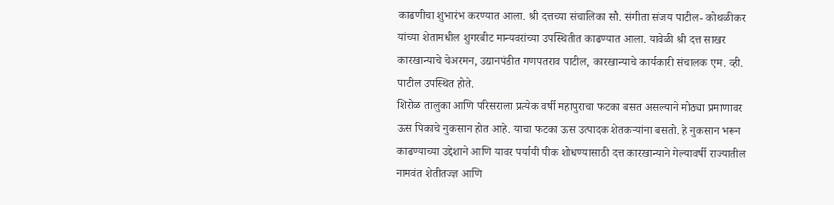काढणीचा शुभारंभ करण्यात आला. श्री दत्तच्या संचालिका सौ. संगीता संजय पाटील- कोथळीकर यांच्या शेतामधील शुगरबीट मान्यवरांच्या उपस्थितीत काढण्यात आला. यावेळी श्री दत्त साखर कारखान्याचे चेअरमन, उद्यानपंडीत गणपतराव पाटील, कारखान्याचे कार्यकारी संचालक एम. व्ही. पाटील उपस्थित होते.
शिरोळ तालुका आणि परिसराला प्रत्येक वर्षी महापुराचा फटका बसत असल्याने मोठ्या प्रमाणावर ऊस पिकाचे नुकसान होत आहे. याचा फटका ऊस उत्पादक शेतकऱ्यांना बसतो. हे नुकसान भरून काढण्याच्या उद्देशाने आणि यावर पर्यायी पीक शोधण्यासाठी दत्त कारखान्याने गेल्यावर्षी राज्यातील नामवंत शेतीतज्ज्ञ आणि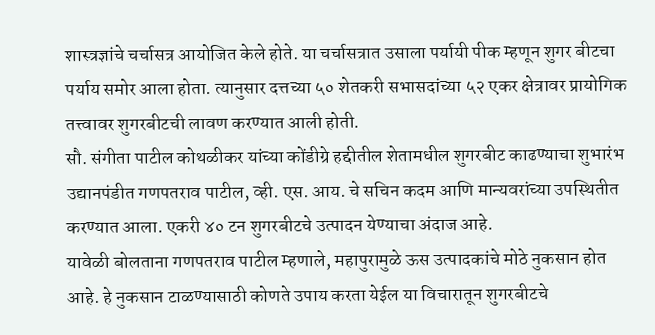शास्त्रज्ञांचे चर्चासत्र आयोजित केले होते. या चर्चासत्रात उसाला पर्यायी पीक म्हणून शुगर बीटचा पर्याय समोर आला होता. त्यानुसार दत्तच्या ५० शेतकरी सभासदांच्या ५२ एकर क्षेत्रावर प्रायोगिक तत्त्वावर शुगरबीटची लावण करण्यात आली होती.
सौ. संगीता पाटील कोथळीकर यांच्या कोंडीग्रे हद्दीतील शेतामधील शुगरबीट काढण्याचा शुभारंभ उद्यानपंडीत गणपतराव पाटील, व्ही. एस. आय. चे सचिन कदम आणि मान्यवरांच्या उपस्थितीत करण्यात आला. एकरी ४० टन शुगरबीटचे उत्पादन येण्याचा अंदाज आहे.
यावेळी बोलताना गणपतराव पाटील म्हणाले, महापुरामुळे ऊस उत्पादकांचे मोठे नुकसान होत आहे. हे नुकसान टाळण्यासाठी कोणते उपाय करता येईल या विचारातून शुगरबीटचे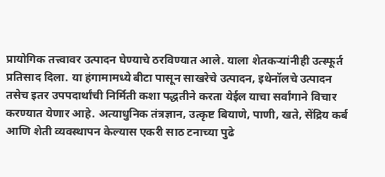प्रायोगिक तत्त्वावर उत्पादन घेण्याचे ठरविण्यात आले. याला शेतकऱ्यांनीही उत्स्फूर्त प्रतिसाद दिला. या हंगामामध्ये बीटा पासून साखरेचे उत्पादन, इथेनॉलचे उत्पादन तसेच इतर उपपदार्थांची निर्मिती कशा पद्धतीने करता येईल याचा सर्वांगाने विचार करण्यात येणार आहे. अत्याधुनिक तंत्रज्ञान, उत्कृष्ट बियाणे, पाणी, खते, सेंद्रिय कर्ब आणि शेती व्यवस्थापन केल्यास एकरी साठ टनाच्या पुढे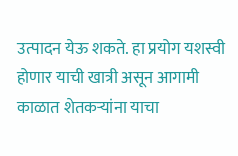उत्पादन येऊ शकते. हा प्रयोग यशस्वी होणार याची खात्री असून आगामी काळात शेतकऱ्यांना याचा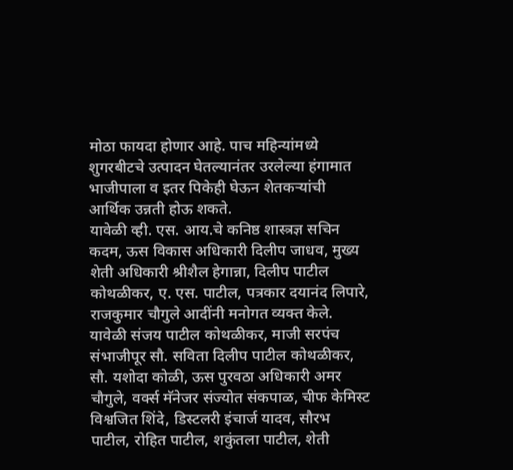मोठा फायदा होणार आहे. पाच महिन्यांमध्ये शुगरबीटचे उत्पादन घेतल्यानंतर उरलेल्या हंगामात भाजीपाला व इतर पिकेही घेऊन शेतकऱ्यांची आर्थिक उन्नती होऊ शकते.
यावेळी व्ही. एस. आय.चे कनिष्ठ शास्त्रज्ञ सचिन कदम, ऊस विकास अधिकारी दिलीप जाधव, मुख्य शेती अधिकारी श्रीशैल हेगान्ना, दिलीप पाटील कोथळीकर, ए. एस. पाटील, पत्रकार दयानंद लिपारे, राजकुमार चौगुले आदींनी मनोगत व्यक्त केले. यावेळी संजय पाटील कोथळीकर, माजी सरपंच संभाजीपूर सौ. सविता दिलीप पाटील कोथळीकर, सौ. यशोदा कोळी, ऊस पुरवठा अधिकारी अमर चौगुले, वर्क्स मॅनेजर संज्योत संकपाळ, चीफ केमिस्ट विश्वजित शिंदे, डिस्टलरी इंचार्ज यादव, सौरभ पाटील, रोहित पाटील, शकुंतला पाटील, शेती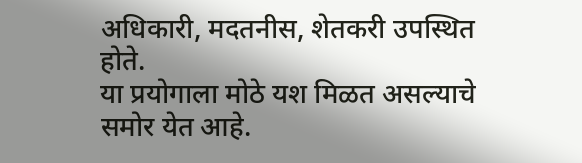अधिकारी, मदतनीस, शेतकरी उपस्थित होते.
या प्रयोगाला मोठे यश मिळत असल्याचे समोर येत आहे.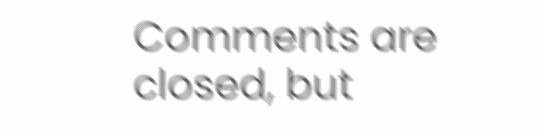Comments are closed, but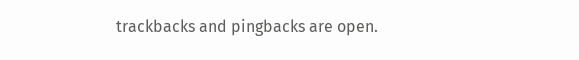trackbacks and pingbacks are open.